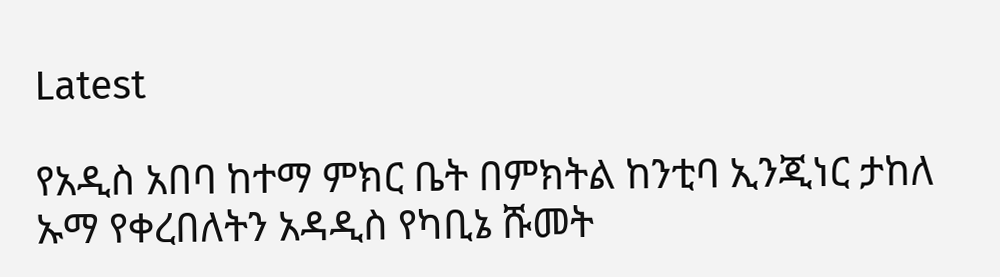Latest

የአዲስ አበባ ከተማ ምክር ቤት በምክትል ከንቲባ ኢንጂነር ታከለ ኡማ የቀረበለትን አዳዲስ የካቢኔ ሹመት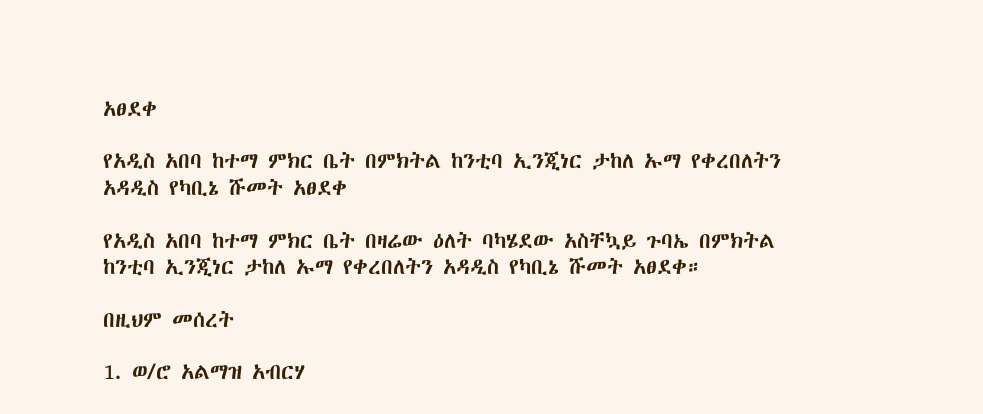አፀደቀ

የአዲስ አበባ ከተማ ምክር ቤት በምክትል ከንቲባ ኢንጂነር ታከለ ኡማ የቀረበለትን አዳዲስ የካቢኔ ሹመት አፀደቀ

የአዲስ አበባ ከተማ ምክር ቤት በዛሬው ዕለት ባካሄደው አስቸኳይ ጉባኤ በምክትል ከንቲባ ኢንጂነር ታከለ ኡማ የቀረበለትን አዳዲስ የካቢኔ ሹመት አፀደቀ።

በዚህም መሰረት

1. ወ/ሮ አልማዝ አብርሃ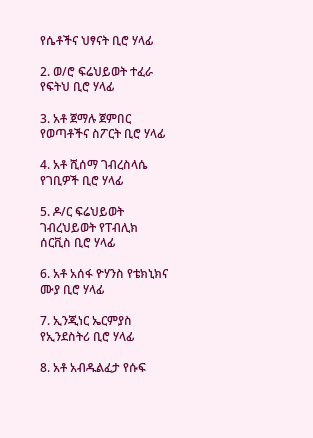የሴቶችና ህፃናት ቢሮ ሃላፊ

2. ወ/ሮ ፍሬህይወት ተፈራ የፍትህ ቢሮ ሃላፊ

3. አቶ ጀማሉ ጀምበር የወጣቶችና ስፖርት ቢሮ ሃላፊ

4. አቶ ሺሰማ ገብረስላሴ የገቢዎች ቢሮ ሃላፊ

5. ዶ/ር ፍሬህይወት ገብረህይወት የፐብሊክ ሰርቪስ ቢሮ ሃላፊ

6. አቶ አሰፋ ዮሃንስ የቴክኒክና ሙያ ቢሮ ሃላፊ

7. ኢንጂነር ኤርምያስ የኢንደስትሪ ቢሮ ሃላፊ

8. አቶ አብዱልፈታ የሱፍ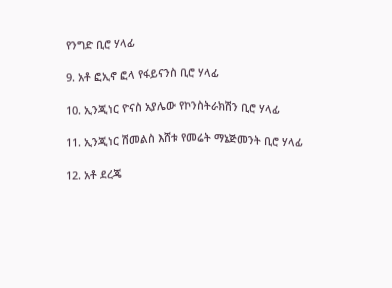የንግድ ቢሮ ሃላፊ

9. አቶ ፎኢኖ ፎላ የፋይናንስ ቢሮ ሃላፊ

10. ኢንጂነር ዮናስ አያሌው የኮንስትራክሽን ቢሮ ሃላፊ

11. ኢንጂነር ሽመልስ እሸቱ የመሬት ማኔጅመንት ቢሮ ሃላፊ

12. አቶ ደረጄ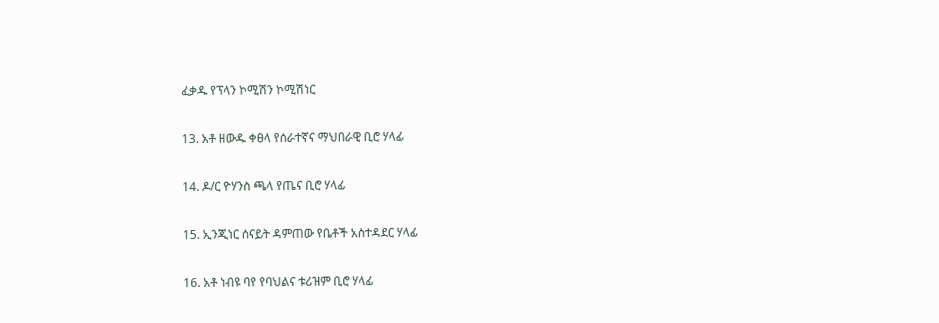ፈቃዱ የፕላን ኮሚሽን ኮሚሽነር

13. አቶ ዘውዱ ቀፀላ የሰራተኛና ማህበራዊ ቢሮ ሃላፊ

14. ዶ/ር ዮሃንስ ጫላ የጤና ቢሮ ሃላፊ

15. ኢንጂነር ሰናይት ዳምጠው የቤቶች አስተዳደር ሃላፊ

16. አቶ ነብዩ ባየ የባህልና ቱሪዝም ቢሮ ሃላፊ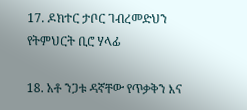17. ዶክተር ታቦር ገብረመድህን የትምህርት ቢሮ ሃላፊ

18. አቶ ንጋቱ ዳኛቸው የጥቃቅን እና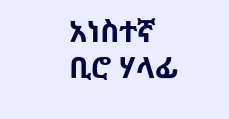አነስተኛ ቢሮ ሃላፊ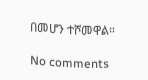በመሆን ተሾመዋል።

No comments